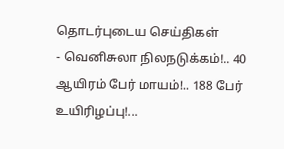தொடர்புடைய செய்திகள்
- வெனிசுலா நிலநடுக்கம்!.. 40 ஆயிரம் பேர் மாயம்!.. 188 பேர் உயிரிழப்பு!...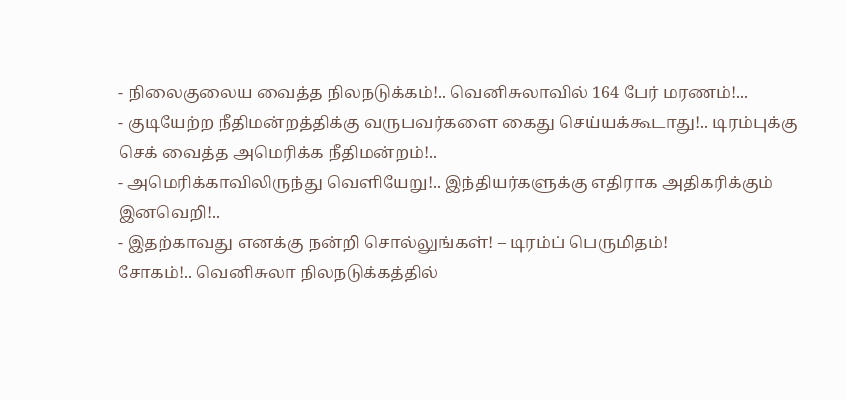- நிலைகுலைய வைத்த நிலநடுக்கம்!.. வெனிசுலாவில் 164 பேர் மரணம்!...
- குடியேற்ற நீதிமன்றத்திக்கு வருபவர்களை கைது செய்யக்கூடாது!.. டிரம்புக்கு செக் வைத்த அமெரிக்க நீதிமன்றம்!..
- அமெரிக்காவிலிருந்து வெளியேறு!.. இந்தியர்களுக்கு எதிராக அதிகரிக்கும் இனவெறி!..
- இதற்காவது எனக்கு நன்றி சொல்லுங்கள்! – டிரம்ப் பெருமிதம்!
சோகம்!.. வெனிசுலா நிலநடுக்கத்தில்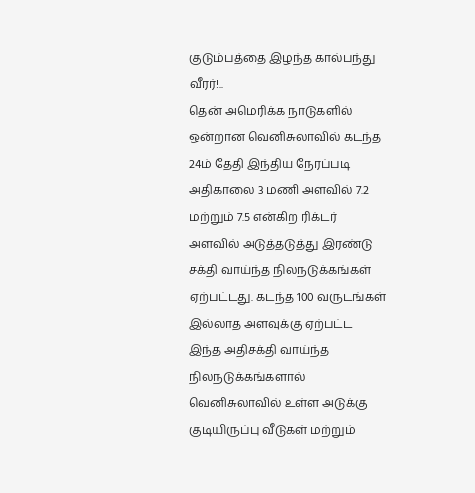குடும்பத்தை இழந்த கால்பந்து வீரர்!..
தென் அமெரிக்க நாடுகளில் ஒன்றான வெனிசுலாவில் கடந்த 24ம் தேதி இந்திய நேரப்படி அதிகாலை 3 மணி அளவில் 7.2 மற்றும் 7.5 என்கிற ரிக்டர் அளவில் அடுத்தடுத்து இரண்டு சக்தி வாய்ந்த நிலநடுக்கங்கள் ஏற்பட்டது. கடந்த 100 வருடங்கள் இல்லாத அளவுக்கு ஏற்பட்ட இந்த அதிசக்தி வாய்ந்த நிலநடுக்கங்களால் வெனிசுலாவில் உள்ள அடுக்கு குடியிருப்பு வீடுகள் மற்றும்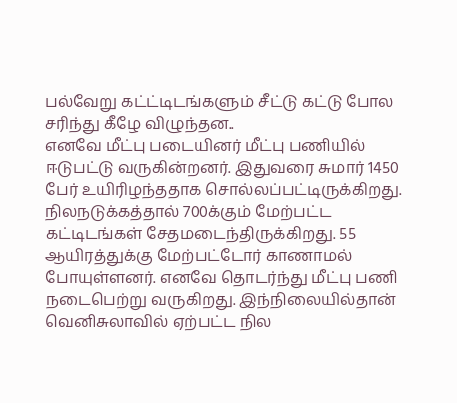பல்வேறு கட்ட்டிடங்களும் சீட்டு கட்டு போல சரிந்து கீழே விழுந்தன..
எனவே மீட்பு படையினர் மீட்பு பணியில் ஈடுபட்டு வருகின்றனர். இதுவரை சுமார் 1450 பேர் உயிரிழந்ததாக சொல்லப்பட்டிருக்கிறது. நிலநடுக்கத்தால் 700க்கும் மேற்பட்ட கட்டிடங்கள் சேதமடைந்திருக்கிறது. 55 ஆயிரத்துக்கு மேற்பட்டோர் காணாமல் போயுள்ளனர். எனவே தொடர்ந்து மீட்பு பணி நடைபெற்று வருகிறது. இந்நிலையில்தான் வெனிசுலாவில் ஏற்பட்ட நில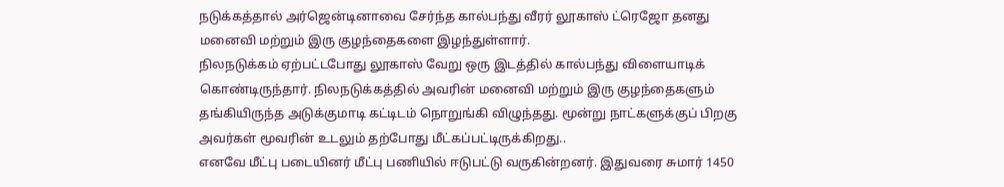நடுக்கத்தால் அர்ஜென்டினாவை சேர்ந்த கால்பந்து வீரர் லூகாஸ் ட்ரெஜோ தனது மனைவி மற்றும் இரு குழந்தைகளை இழந்துள்ளார்.
நிலநடுக்கம் ஏற்பட்டபோது லூகாஸ் வேறு ஒரு இடத்தில் கால்பந்து விளையாடிக் கொண்டிருந்தார். நிலநடுக்கத்தில் அவரின் மனைவி மற்றும் இரு குழந்தைகளும் தங்கியிருந்த அடுக்குமாடி கட்டிடம் நொறுங்கி விழுந்தது. மூன்று நாட்களுக்குப் பிறகு அவர்கள் மூவரின் உடலும் தற்போது மீட்கப்பட்டிருக்கிறது..
எனவே மீட்பு படையினர் மீட்பு பணியில் ஈடுபட்டு வருகின்றனர். இதுவரை சுமார் 1450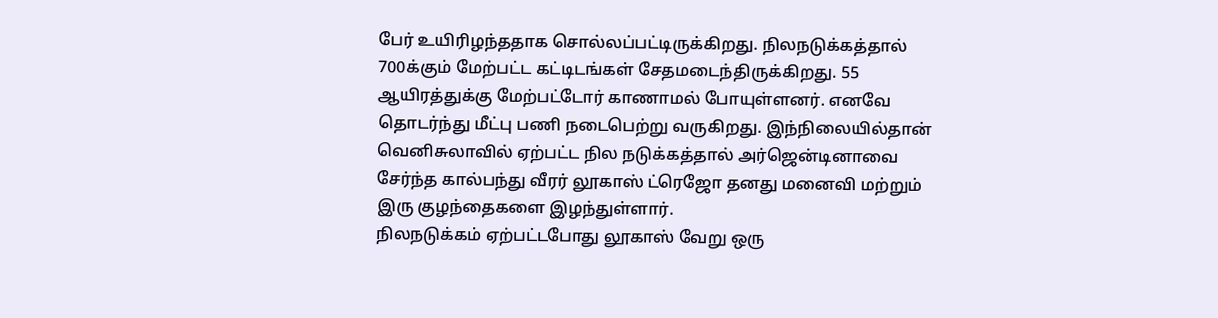பேர் உயிரிழந்ததாக சொல்லப்பட்டிருக்கிறது. நிலநடுக்கத்தால் 700க்கும் மேற்பட்ட கட்டிடங்கள் சேதமடைந்திருக்கிறது. 55 ஆயிரத்துக்கு மேற்பட்டோர் காணாமல் போயுள்ளனர். எனவே தொடர்ந்து மீட்பு பணி நடைபெற்று வருகிறது. இந்நிலையில்தான் வெனிசுலாவில் ஏற்பட்ட நில நடுக்கத்தால் அர்ஜென்டினாவை சேர்ந்த கால்பந்து வீரர் லூகாஸ் ட்ரெஜோ தனது மனைவி மற்றும் இரு குழந்தைகளை இழந்துள்ளார்.
நிலநடுக்கம் ஏற்பட்டபோது லூகாஸ் வேறு ஒரு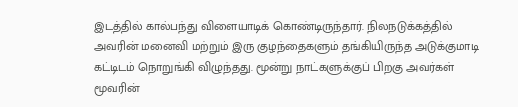இடத்தில் கால்பந்து விளையாடிக் கொண்டிருந்தார். நிலநடுக்கத்தில் அவரின் மனைவி மற்றும் இரு குழந்தைகளும் தங்கியிருந்த அடுக்குமாடி கட்டிடம் நொறுங்கி விழுந்தது. மூன்று நாட்களுக்குப் பிறகு அவர்கள் மூவரின்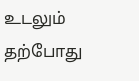உடலும் தற்போது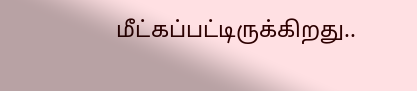மீட்கப்பட்டிருக்கிறது..